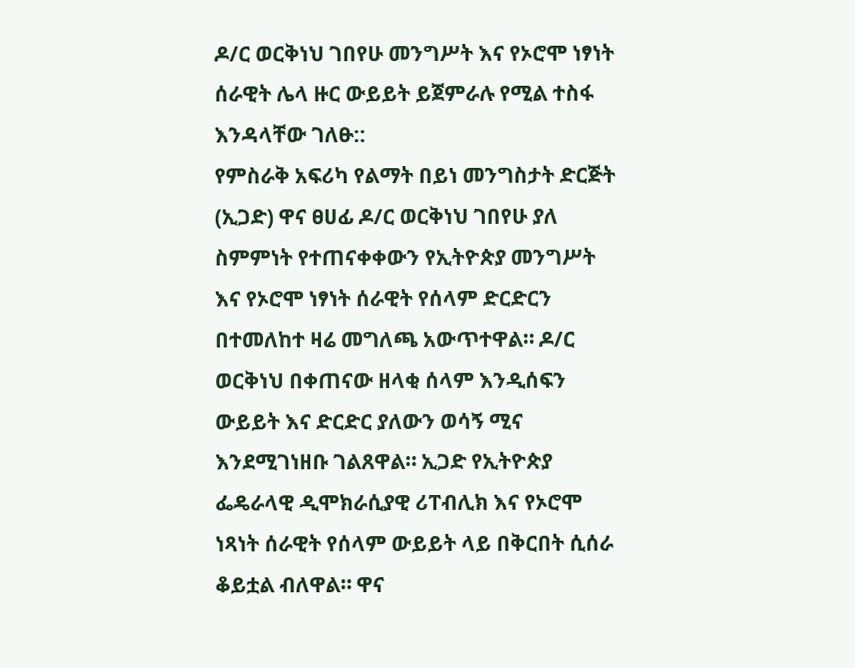ዶ/ር ወርቅነህ ገበየሁ መንግሥት እና የኦሮሞ ነፃነት ሰራዊት ሌላ ዙር ውይይት ይጀምራሉ የሚል ተስፋ እንዳላቸው ገለፁ::
የምስራቅ አፍሪካ የልማት በይነ መንግስታት ድርጅት (ኢጋድ) ዋና ፀሀፊ ዶ/ር ወርቅነህ ገበየሁ ያለ ስምምነት የተጠናቀቀውን የኢትዮጵያ መንግሥት እና የኦሮሞ ነፃነት ሰራዊት የሰላም ድርድርን በተመለከተ ዛሬ መግለጫ አውጥተዋል። ዶ/ር ወርቅነህ በቀጠናው ዘላቂ ሰላም እንዲሰፍን ውይይት እና ድርድር ያለውን ወሳኝ ሚና እንደሚገነዘቡ ገልጸዋል። ኢጋድ የኢትዮጵያ ፌዴራላዊ ዲሞክራሲያዊ ሪፐብሊክ እና የኦሮሞ ነጻነት ሰራዊት የሰላም ውይይት ላይ በቅርበት ሲሰራ ቆይቷል ብለዋል። ዋና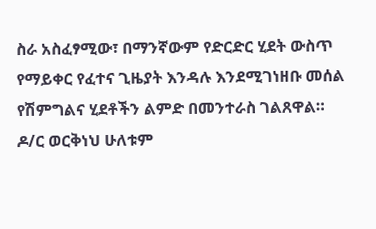ስራ አስፈፃሚው፣ በማንኛውም የድርድር ሂደት ውስጥ የማይቀር የፈተና ጊዜያት እንዳሉ እንደሚገነዘቡ መሰል የሽምግልና ሂደቶችን ልምድ በመንተራስ ገልጸዋል። ዶ/ር ወርቅነህ ሁለቱም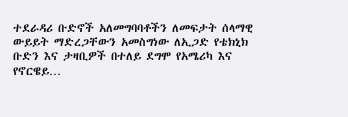ተደራዳሪ ቡድኖች አለመግባባቶችን ለመፍታት ሰላማዊ ውይይት ማድረጋቸውን አመስግነው ለኢጋድ የቴክኒክ ቡድን እና ታዛቢዎች በተለይ ደግሞ የአሜሪካ እና የኖርዌይ…